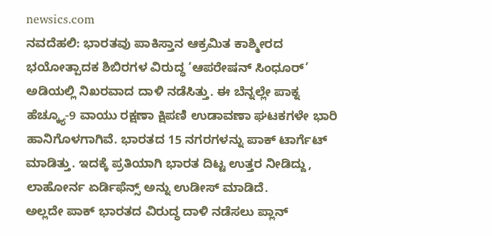newsics.com
ನವದೆಹಲಿ: ಭಾರತವು ಪಾಕಿಸ್ತಾನ ಆಕ್ರಮಿತ ಕಾಶ್ಮೀರದ ಭಯೋತ್ಪಾದಕ ಶಿಬಿರಗಳ ವಿರುದ್ಧ ‘ಆಪರೇಷನ್ ಸಿಂಧೂರ್’ ಅಡಿಯಲ್ಲಿ ನಿಖರವಾದ ದಾಳಿ ನಡೆಸಿತ್ತು. ಈ ಬೆನ್ನಲ್ಲೇ ಪಾಕ್ನ ಹೆಚ್ಕ್ಯೂ-9 ವಾಯು ರಕ್ಷಣಾ ಕ್ಷಿಪಣಿ ಉಡಾವಣಾ ಘಟಕಗಳೇ ಭಾರಿ ಹಾನಿಗೊಳಗಾಗಿವೆ. ಭಾರತದ 15 ನಗರಗಳನ್ನು ಪಾಕ್ ಟಾರ್ಗೆಟ್ ಮಾಡಿತ್ತು. ಇದಕ್ಕೆ ಪ್ರತಿಯಾಗಿ ಭಾರತ ದಿಟ್ಟ ಉತ್ತರ ನೀಡಿದ್ದು, ಲಾಹೋರ್ನ ಏರ್ಡಿಫೆನ್ಸ್ ಅನ್ನು ಉಡೀಸ್ ಮಾಡಿದೆ.
ಅಲ್ಲದೇ ಪಾಕ್ ಭಾರತದ ವಿರುದ್ಧ ದಾಳಿ ನಡೆಸಲು ಪ್ಲಾನ್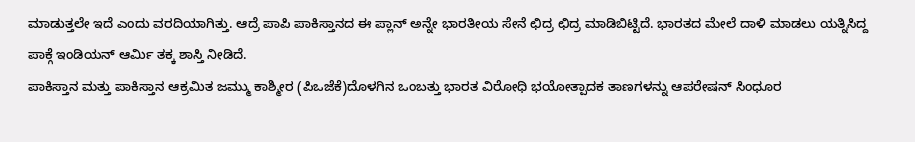ಮಾಡುತ್ತಲೇ ಇದೆ ಎಂದು ವರದಿಯಾಗಿತ್ತು. ಆದ್ರೆ ಪಾಪಿ ಪಾಕಿಸ್ತಾನದ ಈ ಪ್ಲಾನ್ ಅನ್ನೇ ಭಾರತೀಯ ಸೇನೆ ಛಿದ್ರ ಛಿದ್ರ ಮಾಡಿಬಿಟ್ಟಿದೆ. ಭಾರತದ ಮೇಲೆ ದಾಳಿ ಮಾಡಲು ಯತ್ನಿಸಿದ್ದ ಪಾಕ್ಗೆ ಇಂಡಿಯನ್ ಆರ್ಮಿ ತಕ್ಕ ಶಾಸ್ತಿ ನೀಡಿದೆ.
ಪಾಕಿಸ್ತಾನ ಮತ್ತು ಪಾಕಿಸ್ತಾನ ಆಕ್ರಮಿತ ಜಮ್ಮು ಕಾಶ್ಮೀರ (ಪಿಒಜೆಕೆ)ದೊಳಗಿನ ಒಂಬತ್ತು ಭಾರತ ವಿರೋಧಿ ಭಯೋತ್ಪಾದಕ ತಾಣಗಳನ್ನು ಆಪರೇಷನ್ ಸಿಂಧೂರ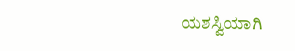ಯಶಸ್ವಿಯಾಗಿ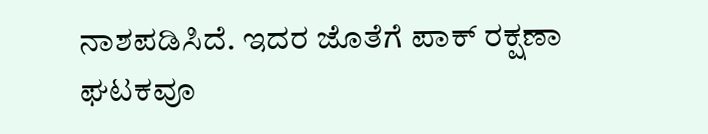ನಾಶಪಡಿಸಿದೆ. ಇದರ ಜೊತೆಗೆ ಪಾಕ್ ರಕ್ಷಣಾ ಘಟಕವೂ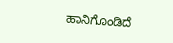ಹಾನಿಗೊಂಡಿದೆ